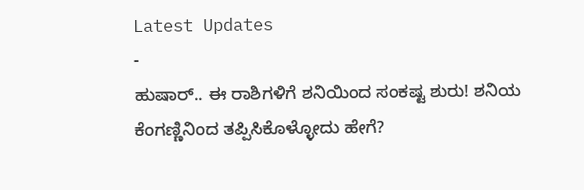Latest Updates
-
ಹುಷಾರ್.. ಈ ರಾಶಿಗಳಿಗೆ ಶನಿಯಿಂದ ಸಂಕಷ್ಟ ಶುರು! ಶನಿಯ ಕೆಂಗಣ್ಣಿನಿಂದ ತಪ್ಪಿಸಿಕೊಳ್ಳೋದು ಹೇಗೆ?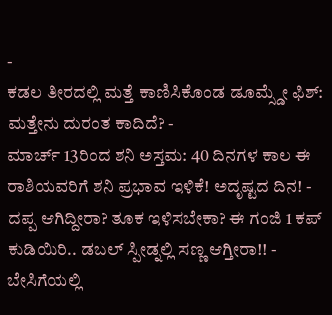-
ಕಡಲ ತೀರದಲ್ಲಿ ಮತ್ತೆ ಕಾಣಿಸಿಕೊಂಡ ಡೂಮ್ಸ್ಡೇ ಫಿಶ್: ಮತ್ತೇನು ದುರಂತ ಕಾದಿದೆ? -
ಮಾರ್ಚ್ 13ರಿಂದ ಶನಿ ಅಸ್ತಮ: 40 ದಿನಗಳ ಕಾಲ ಈ ರಾಶಿಯವರಿಗೆ ಶನಿ ಪ್ರಭಾವ ಇಳಿಕೆ! ಅದೃಷ್ಟದ ದಿನ! -
ದಪ್ಪ ಆಗಿದ್ದೀರಾ? ತೂಕ ಇಳಿಸಬೇಕಾ? ಈ ಗಂಜಿ 1 ಕಪ್ ಕುಡಿಯಿರಿ.. ಡಬಲ್ ಸ್ಪೀಡ್ನಲ್ಲಿ ಸಣ್ಣ ಆಗ್ತೀರಾ!! -
ಬೇಸಿಗೆಯಲ್ಲಿ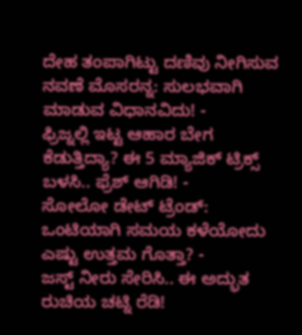ದೇಹ ತಂಪಾಗಿಟ್ಟು ದಣಿವು ನೀಗಿಸುವ ನವಣೆ ಮೊಸರನ್ನ: ಸುಲಭವಾಗಿ ಮಾಡುವ ವಿಧಾನವಿದು! -
ಫ್ರಿಜ್ನಲ್ಲಿ ಇಟ್ಟ ಆಹಾರ ಬೇಗ ಕೆಡುತ್ತಿದ್ಯಾ? ಈ 5 ಮ್ಯಾಜಿಕ್ ಟ್ರಿಕ್ಸ್ ಬಳಸಿ.. ಫ್ರೆಶ್ ಆಗಿಡಿ! -
ಸೋಲೋ ಡೇಟ್ ಟ್ರೆಂಡ್: ಒಂಟಿಯಾಗಿ ಸಮಯ ಕಳೆಯೋದು ಎಷ್ಟು ಉತ್ತಮ ಗೊತ್ತಾ? -
ಜಸ್ಟ್ ನೀರು ಸೇರಿಸಿ.. ಈ ಅದ್ಭುತ ರುಚಿಯ ಚಟ್ನಿ ರೆಡಿ!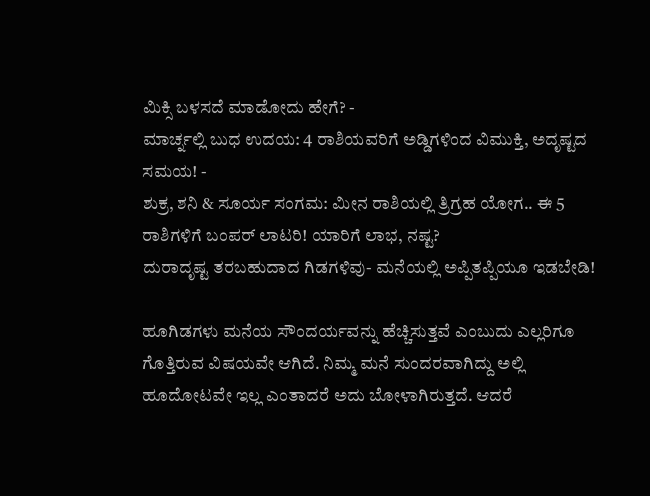ಮಿಕ್ಸಿ ಬಳಸದೆ ಮಾಡೋದು ಹೇಗೆ? -
ಮಾರ್ಚ್ನಲ್ಲಿ ಬುಧ ಉದಯ: 4 ರಾಶಿಯವರಿಗೆ ಅಡ್ಡಿಗಳಿಂದ ವಿಮುಕ್ತಿ, ಅದೃಷ್ಟದ ಸಮಯ! -
ಶುಕ್ರ, ಶನಿ & ಸೂರ್ಯ ಸಂಗಮ: ಮೀನ ರಾಶಿಯಲ್ಲಿ ತ್ರಿಗ್ರಹ ಯೋಗ.. ಈ 5 ರಾಶಿಗಳಿಗೆ ಬಂಪರ್ ಲಾಟರಿ! ಯಾರಿಗೆ ಲಾಭ, ನಷ್ಟ?
ದುರಾದೃಷ್ಟ ತರಬಹುದಾದ ಗಿಡಗಳಿವು- ಮನೆಯಲ್ಲಿ ಅಪ್ಪಿತಪ್ಪಿಯೂ ಇಡಬೇಡಿ!

ಹೂಗಿಡಗಳು ಮನೆಯ ಸೌಂದರ್ಯವನ್ನು ಹೆಚ್ಚಿಸುತ್ತವೆ ಎಂಬುದು ಎಲ್ಲರಿಗೂ ಗೊತ್ತಿರುವ ವಿಷಯವೇ ಆಗಿದೆ. ನಿಮ್ಮ ಮನೆ ಸುಂದರವಾಗಿದ್ದು ಅಲ್ಲಿ ಹೂದೋಟವೇ ಇಲ್ಲ ಎಂತಾದರೆ ಅದು ಬೋಳಾಗಿರುತ್ತದೆ. ಆದರೆ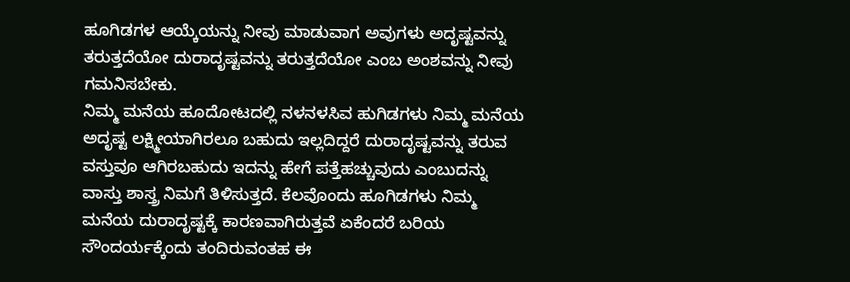ಹೂಗಿಡಗಳ ಆಯ್ಕೆಯನ್ನು ನೀವು ಮಾಡುವಾಗ ಅವುಗಳು ಅದೃಷ್ಟವನ್ನು ತರುತ್ತದೆಯೋ ದುರಾದೃಷ್ಟವನ್ನು ತರುತ್ತದೆಯೋ ಎಂಬ ಅಂಶವನ್ನು ನೀವು ಗಮನಿಸಬೇಕು.
ನಿಮ್ಮ ಮನೆಯ ಹೂದೋಟದಲ್ಲಿ ನಳನಳಸಿವ ಹುಗಿಡಗಳು ನಿಮ್ಮ ಮನೆಯ ಅದೃಷ್ಟ ಲಕ್ಷ್ಮೀಯಾಗಿರಲೂ ಬಹುದು ಇಲ್ಲದಿದ್ದರೆ ದುರಾದೃಷ್ಟವನ್ನು ತರುವ ವಸ್ತುವೂ ಆಗಿರಬಹುದು ಇದನ್ನು ಹೇಗೆ ಪತ್ತೆಹಚ್ಚುವುದು ಎಂಬುದನ್ನು ವಾಸ್ತು ಶಾಸ್ತ್ರ ನಿಮಗೆ ತಿಳಿಸುತ್ತದೆ. ಕೆಲವೊಂದು ಹೂಗಿಡಗಳು ನಿಮ್ಮ ಮನೆಯ ದುರಾದೃಷ್ಟಕ್ಕೆ ಕಾರಣವಾಗಿರುತ್ತವೆ ಏಕೆಂದರೆ ಬರಿಯ ಸೌಂದರ್ಯಕ್ಕೆಂದು ತಂದಿರುವಂತಹ ಈ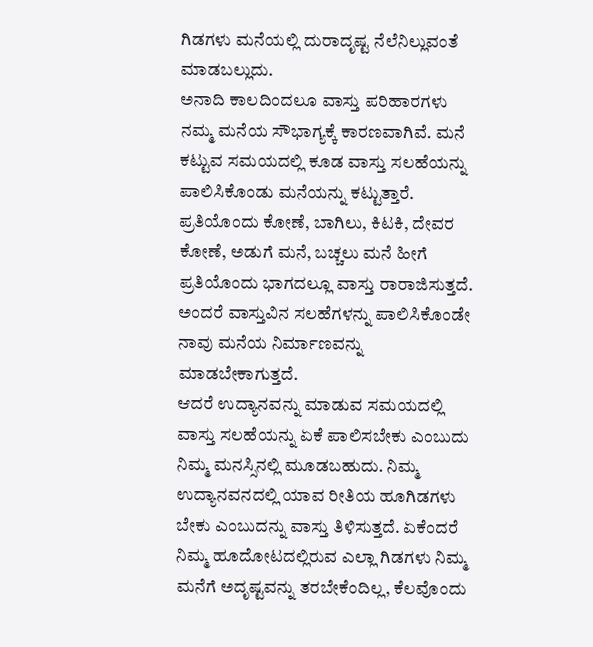ಗಿಡಗಳು ಮನೆಯಲ್ಲಿ ದುರಾದೃಷ್ಟ ನೆಲೆನಿಲ್ಲುವಂತೆ ಮಾಡಬಲ್ಲುದು.
ಅನಾದಿ ಕಾಲದಿಂದಲೂ ವಾಸ್ತು ಪರಿಹಾರಗಳು ನಮ್ಮ ಮನೆಯ ಸೌಭಾಗ್ಯಕ್ಕೆ ಕಾರಣವಾಗಿವೆ. ಮನೆ ಕಟ್ಟುವ ಸಮಯದಲ್ಲಿ ಕೂಡ ವಾಸ್ತು ಸಲಹೆಯನ್ನು ಪಾಲಿಸಿಕೊಂಡು ಮನೆಯನ್ನು ಕಟ್ಟುತ್ತಾರೆ. ಪ್ರತಿಯೊಂದು ಕೋಣೆ, ಬಾಗಿಲು, ಕಿಟಕಿ, ದೇವರ ಕೋಣೆ, ಅಡುಗೆ ಮನೆ, ಬಚ್ಚಲು ಮನೆ ಹೀಗೆ ಪ್ರತಿಯೊಂದು ಭಾಗದಲ್ಲೂ ವಾಸ್ತು ರಾರಾಜಿಸುತ್ತದೆ. ಅಂದರೆ ವಾಸ್ತುವಿನ ಸಲಹೆಗಳನ್ನು ಪಾಲಿಸಿಕೊಂಡೇ ನಾವು ಮನೆಯ ನಿರ್ಮಾಣವನ್ನು ಮಾಡಬೇಕಾಗುತ್ತದೆ.
ಆದರೆ ಉದ್ಯಾನವನ್ನು ಮಾಡುವ ಸಮಯದಲ್ಲಿ ವಾಸ್ತು ಸಲಹೆಯನ್ನು ಏಕೆ ಪಾಲಿಸಬೇಕು ಎಂಬುದು ನಿಮ್ಮ ಮನಸ್ಸಿನಲ್ಲಿ ಮೂಡಬಹುದು. ನಿಮ್ಮ ಉದ್ಯಾನವನದಲ್ಲಿ ಯಾವ ರೀತಿಯ ಹೂಗಿಡಗಳು ಬೇಕು ಎಂಬುದನ್ನು ವಾಸ್ತು ತಿಳಿಸುತ್ತದೆ. ಏಕೆಂದರೆ ನಿಮ್ಮ ಹೂದೋಟದಲ್ಲಿರುವ ಎಲ್ಲಾ ಗಿಡಗಳು ನಿಮ್ಮ ಮನೆಗೆ ಅದೃಷ್ಟವನ್ನು ತರಬೇಕೆಂದಿಲ್ಲ, ಕೆಲವೊಂದು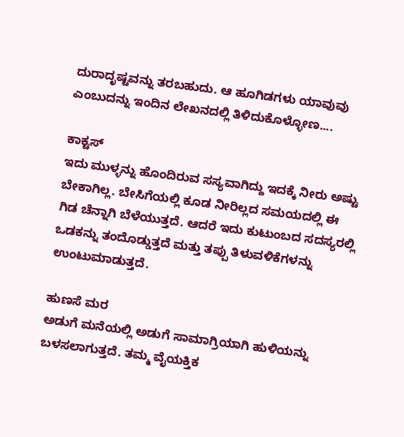ದುರಾದೃಷ್ಟವನ್ನು ತರಬಹುದು. ಆ ಹೂಗಿಡಗಳು ಯಾವುವು ಎಂಬುದನ್ನು ಇಂದಿನ ಲೇಖನದಲ್ಲಿ ತಿಳಿದುಕೊಳ್ಳೋಣ....

ಕಾಕ್ಟಸ್
ಇದು ಮುಳ್ಳನ್ನು ಹೊಂದಿರುವ ಸಸ್ಯವಾಗಿದ್ದು ಇದಕ್ಕೆ ನೀರು ಅಷ್ಟು ಬೇಕಾಗಿಲ್ಲ. ಬೇಸಿಗೆಯಲ್ಲಿ ಕೂಡ ನೀರಿಲ್ಲದ ಸಮಯದಲ್ಲಿ ಈ ಗಿಡ ಚೆನ್ನಾಗಿ ಬೆಳೆಯುತ್ತದೆ. ಆದರೆ ಇದು ಕುಟುಂಬದ ಸದಸ್ಯರಲ್ಲಿ ಒಡಕನ್ನು ತಂದೊಡ್ಡುತ್ತದೆ ಮತ್ತು ತಪ್ಪು ತಿಳುವಳಿಕೆಗಳನ್ನು ಉಂಟುಮಾಡುತ್ತದೆ.

ಹುಣಸೆ ಮರ
ಅಡುಗೆ ಮನೆಯಲ್ಲಿ ಅಡುಗೆ ಸಾಮಾಗ್ರಿಯಾಗಿ ಹುಳಿಯನ್ನು ಬಳಸಲಾಗುತ್ತದೆ. ತಮ್ಮ ವೈಯಕ್ತಿಕ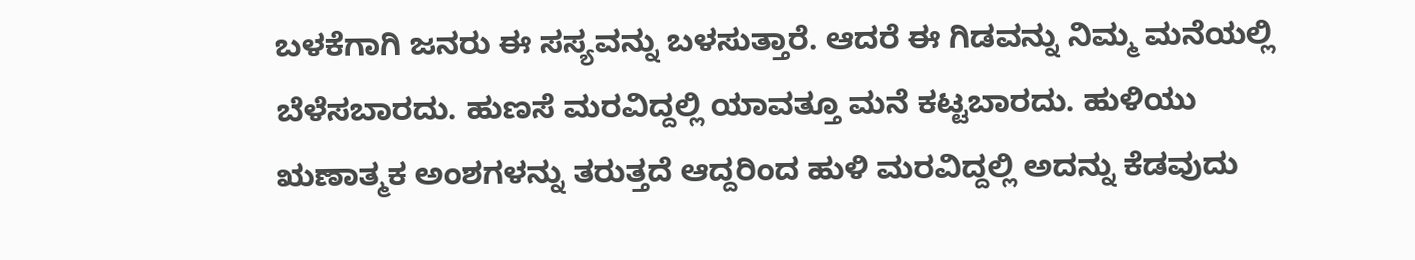ಬಳಕೆಗಾಗಿ ಜನರು ಈ ಸಸ್ಯವನ್ನು ಬಳಸುತ್ತಾರೆ. ಆದರೆ ಈ ಗಿಡವನ್ನು ನಿಮ್ಮ ಮನೆಯಲ್ಲಿ ಬೆಳೆಸಬಾರದು. ಹುಣಸೆ ಮರವಿದ್ದಲ್ಲಿ ಯಾವತ್ತೂ ಮನೆ ಕಟ್ಟಬಾರದು. ಹುಳಿಯು ಋಣಾತ್ಮಕ ಅಂಶಗಳನ್ನು ತರುತ್ತದೆ ಆದ್ದರಿಂದ ಹುಳಿ ಮರವಿದ್ದಲ್ಲಿ ಅದನ್ನು ಕೆಡವುದು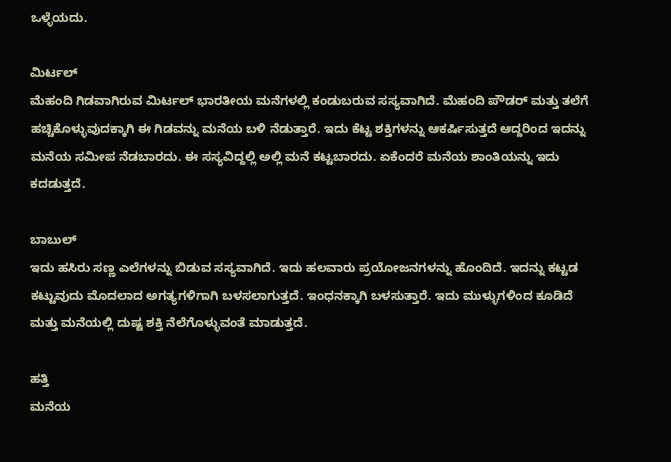ಒಳ್ಳೆಯದು.

ಮಿರ್ಟಲ್
ಮೆಹಂದಿ ಗಿಡವಾಗಿರುವ ಮಿರ್ಟಲ್ ಭಾರತೀಯ ಮನೆಗಳಲ್ಲಿ ಕಂಡುಬರುವ ಸಸ್ಯವಾಗಿದೆ. ಮೆಹಂದಿ ಪೌಡರ್ ಮತ್ತು ತಲೆಗೆ ಹಚ್ಚಿಕೊಳ್ಳುವುದಕ್ಕಾಗಿ ಈ ಗಿಡವನ್ನು ಮನೆಯ ಬಳಿ ನೆಡುತ್ತಾರೆ. ಇದು ಕೆಟ್ಟ ಶಕ್ತಿಗಳನ್ನು ಆಕರ್ಷಿಸುತ್ತದೆ ಆದ್ದರಿಂದ ಇದನ್ನು ಮನೆಯ ಸಮೀಪ ನೆಡಬಾರದು. ಈ ಸಸ್ಯವಿದ್ದಲ್ಲಿ ಅಲ್ಲಿ ಮನೆ ಕಟ್ಟಬಾರದು. ಏಕೆಂದರೆ ಮನೆಯ ಶಾಂತಿಯನ್ನು ಇದು ಕದಡುತ್ತದೆ.

ಬಾಬುಲ್
ಇದು ಹಸಿರು ಸಣ್ಣ ಎಲೆಗಳನ್ನು ಬಿಡುವ ಸಸ್ಯವಾಗಿದೆ. ಇದು ಹಲವಾರು ಪ್ರಯೋಜನಗಳನ್ನು ಹೊಂದಿದೆ. ಇದನ್ನು ಕಟ್ಟಡ ಕಟ್ಟುವುದು ಮೊದಲಾದ ಅಗತ್ಯಗಳಿಗಾಗಿ ಬಳಸಲಾಗುತ್ತದೆ. ಇಂಧನಕ್ಕಾಗಿ ಬಳಸುತ್ತಾರೆ. ಇದು ಮುಳ್ಳುಗಳಿಂದ ಕೂಡಿದೆ ಮತ್ತು ಮನೆಯಲ್ಲಿ ದುಷ್ಟ ಶಕ್ತಿ ನೆಲೆಗೊಳ್ಳುವಂತೆ ಮಾಡುತ್ತದೆ.

ಹತ್ತಿ
ಮನೆಯ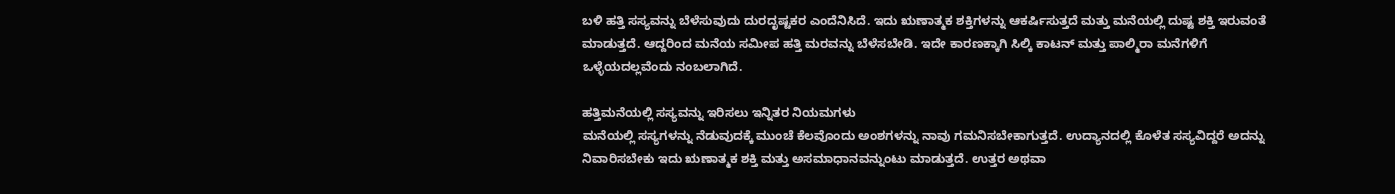ಬಳಿ ಹತ್ತಿ ಸಸ್ಯವನ್ನು ಬೆಳೆಸುವುದು ದುರದೃಷ್ಟಕರ ಎಂದೆನಿಸಿದೆ. ಇದು ಋಣಾತ್ಮಕ ಶಕ್ತಿಗಳನ್ನು ಆಕರ್ಷಿಸುತ್ತದೆ ಮತ್ತು ಮನೆಯಲ್ಲಿ ದುಷ್ಟ ಶಕ್ತಿ ಇರುವಂತೆ ಮಾಡುತ್ತದೆ. ಆದ್ದರಿಂದ ಮನೆಯ ಸಮೀಪ ಹತ್ತಿ ಮರವನ್ನು ಬೆಳೆಸಬೇಡಿ. ಇದೇ ಕಾರಣಕ್ಕಾಗಿ ಸಿಲ್ಕಿ ಕಾಟನ್ ಮತ್ತು ಪಾಲ್ಮಿರಾ ಮನೆಗಳಿಗೆ ಒಳ್ಳೆಯದಲ್ಲವೆಂದು ನಂಬಲಾಗಿದೆ.

ಹತ್ತಿಮನೆಯಲ್ಲಿ ಸಸ್ಯವನ್ನು ಇರಿಸಲು ಇನ್ನಿತರ ನಿಯಮಗಳು
ಮನೆಯಲ್ಲಿ ಸಸ್ಯಗಳನ್ನು ನೆಡುವುದಕ್ಕೆ ಮುಂಚೆ ಕೆಲವೊಂದು ಅಂಶಗಳನ್ನು ನಾವು ಗಮನಿಸಬೇಕಾಗುತ್ತದೆ. ಉದ್ಯಾನದಲ್ಲಿ ಕೊಳೆತ ಸಸ್ಯವಿದ್ದರೆ ಅದನ್ನು ನಿವಾರಿಸಬೇಕು ಇದು ಋಣಾತ್ಮಕ ಶಕ್ತಿ ಮತ್ತು ಅಸಮಾಧಾನವನ್ನುಂಟು ಮಾಡುತ್ತದೆ. ಉತ್ತರ ಅಥವಾ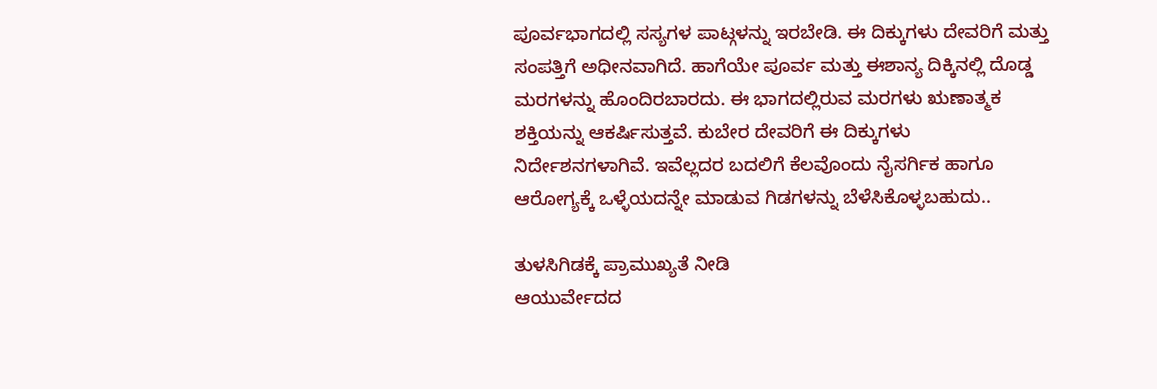ಪೂರ್ವಭಾಗದಲ್ಲಿ ಸಸ್ಯಗಳ ಪಾಟ್ಗಳನ್ನು ಇರಬೇಡಿ. ಈ ದಿಕ್ಕುಗಳು ದೇವರಿಗೆ ಮತ್ತು ಸಂಪತ್ತಿಗೆ ಅಧೀನವಾಗಿದೆ. ಹಾಗೆಯೇ ಪೂರ್ವ ಮತ್ತು ಈಶಾನ್ಯ ದಿಕ್ಕಿನಲ್ಲಿ ದೊಡ್ಡ ಮರಗಳನ್ನು ಹೊಂದಿರಬಾರದು. ಈ ಭಾಗದಲ್ಲಿರುವ ಮರಗಳು ಋಣಾತ್ಮಕ ಶಕ್ತಿಯನ್ನು ಆಕರ್ಷಿಸುತ್ತವೆ. ಕುಬೇರ ದೇವರಿಗೆ ಈ ದಿಕ್ಕುಗಳು ನಿರ್ದೇಶನಗಳಾಗಿವೆ. ಇವೆಲ್ಲದರ ಬದಲಿಗೆ ಕೆಲವೊಂದು ನೈಸರ್ಗಿಕ ಹಾಗೂ ಆರೋಗ್ಯಕ್ಕೆ ಒಳ್ಳೆಯದನ್ನೇ ಮಾಡುವ ಗಿಡಗಳನ್ನು ಬೆಳೆಸಿಕೊಳ್ಳಬಹುದು..

ತುಳಸಿಗಿಡಕ್ಕೆ ಪ್ರಾಮುಖ್ಯತೆ ನೀಡಿ
ಆಯುರ್ವೇದದ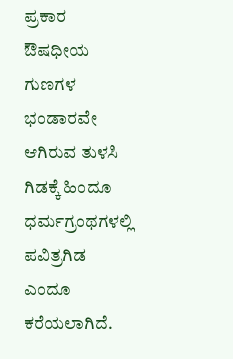ಪ್ರಕಾರ ಔಷಧೀಯ ಗುಣಗಳ ಭಂಡಾರವೇ ಆಗಿರುವ ತುಳಸಿ ಗಿಡಕ್ಕೆ ಹಿಂದೂ ಧರ್ಮಗ್ರಂಥಗಳಲ್ಲಿ ಪವಿತ್ರಗಿಡ ಎಂದೂ ಕರೆಯಲಾಗಿದೆ.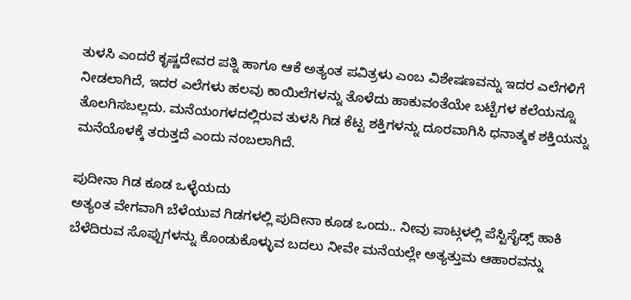ತುಳಸಿ ಎಂದರೆ ಕೃಷ್ಣದೇವರ ಪತ್ನಿ ಹಾಗೂ ಆಕೆ ಅತ್ಯಂತ ಪವಿತ್ರಳು ಎಂಬ ವಿಶೇಷಣವನ್ನು ಇದರ ಎಲೆಗಳಿಗೆ ನೀಡಲಾಗಿದೆ, ಇದರ ಎಲೆಗಳು ಹಲವು ಕಾಯಿಲೆಗಳನ್ನು ತೊಳೆದು ಹಾಕುವಂತೆಯೇ ಬಟ್ಟೆಗಳ ಕಲೆಯನ್ನೂ ತೊಲಗಿಸಬಲ್ಲದು. ಮನೆಯಂಗಳದಲ್ಲಿರುವ ತುಳಸಿ ಗಿಡ ಕೆಟ್ಟ ಶಕ್ತಿಗಳನ್ನು ದೂರವಾಗಿಸಿ ಧನಾತ್ಮಕ ಶಕ್ತಿಯನ್ನು ಮನೆಯೊಳಕ್ಕೆ ತರುತ್ತದೆ ಎಂದು ನಂಬಲಾಗಿದೆ.

ಪುದೀನಾ ಗಿಡ ಕೂಡ ಒಳ್ಳೆಯದು
ಅತ್ಯಂತ ವೇಗವಾಗಿ ಬೆಳೆಯುವ ಗಿಡಗಳಲ್ಲಿ ಪುದೀನಾ ಕೂಡ ಒಂದು.. ನೀವು ಪಾಟ್ಗಳಲ್ಲಿ ಪೆಸ್ಟಿಸೈಡ್ಸ್ ಹಾಕಿ ಬೆಳೆದಿರುವ ಸೊಪ್ಪುಗಳನ್ನು ಕೊಂಡುಕೊಳ್ಳುವ ಬದಲು ನೀವೇ ಮನೆಯಲ್ಲೇ ಅತ್ಯತ್ತುಮ ಆಹಾರವನ್ನು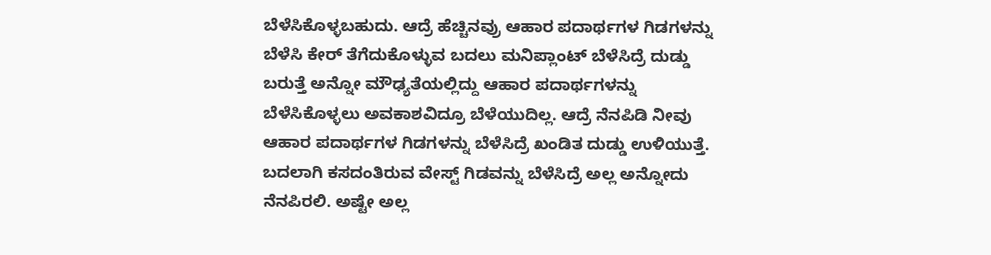ಬೆಳೆಸಿಕೊಳ್ಳಬಹುದು. ಆದ್ರೆ ಹೆಚ್ಚಿನವ್ರು ಆಹಾರ ಪದಾರ್ಥಗಳ ಗಿಡಗಳನ್ನು ಬೆಳೆಸಿ ಕೇರ್ ತೆಗೆದುಕೊಳ್ಳುವ ಬದಲು ಮನಿಪ್ಲಾಂಟ್ ಬೆಳೆಸಿದ್ರೆ ದುಡ್ಡು ಬರುತ್ತೆ ಅನ್ನೋ ಮೌಢ್ಯತೆಯಲ್ಲಿದ್ದು ಆಹಾರ ಪದಾರ್ಥಗಳನ್ನು ಬೆಳೆಸಿಕೊಳ್ಳಲು ಅವಕಾಶವಿದ್ರೂ ಬೆಳೆಯುದಿಲ್ಲ. ಆದ್ರೆ ನೆನಪಿಡಿ ನೀವು ಆಹಾರ ಪದಾರ್ಥಗಳ ಗಿಡಗಳನ್ನು ಬೆಳೆಸಿದ್ರೆ ಖಂಡಿತ ದುಡ್ಡು ಉಳಿಯುತ್ತೆ. ಬದಲಾಗಿ ಕಸದಂತಿರುವ ವೇಸ್ಟ್ ಗಿಡವನ್ನು ಬೆಳೆಸಿದ್ರೆ ಅಲ್ಲ ಅನ್ನೋದು ನೆನಪಿರಲಿ. ಅಷ್ಟೇ ಅಲ್ಲ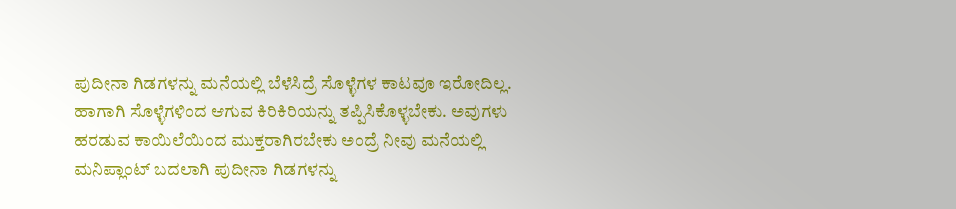ಪುದೀನಾ ಗಿಡಗಳನ್ನು ಮನೆಯಲ್ಲಿ ಬೆಳೆಸಿದ್ರೆ ಸೊಳ್ಳೆಗಳ ಕಾಟವೂ ಇರೋದಿಲ್ಲ. ಹಾಗಾಗಿ ಸೊಳ್ಳೆಗಳಿಂದ ಆಗುವ ಕಿರಿಕಿರಿಯನ್ನು ತಪ್ಪಿಸಿಕೊಳ್ಳಬೇಕು. ಅವುಗಳು ಹರಡುವ ಕಾಯಿಲೆಯಿಂದ ಮುಕ್ತರಾಗಿರಬೇಕು ಅಂದ್ರೆ ನೀವು ಮನೆಯಲ್ಲಿ ಮನಿಪ್ಲಾಂಟ್ ಬದಲಾಗಿ ಪುದೀನಾ ಗಿಡಗಳನ್ನು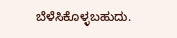ಬೆಳೆಸಿಕೊಳ್ಳಬಹುದು.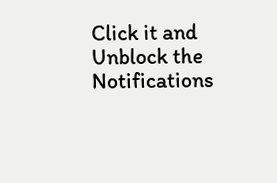Click it and Unblock the Notifications